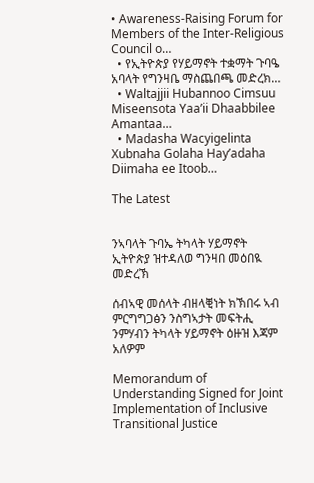• Awareness-Raising Forum for Members of the Inter-Religious Council o…
  • የኢትዮጵያ የሃይማኖት ተቋማት ጉባዔ አባላት የግንዛቤ ማስጨበጫ መድረክ…
  • Waltajjii Hubannoo Cimsuu Miseensota Yaa’ii Dhaabbilee Amantaa…
  • Madasha Wacyigelinta Xubnaha Golaha Hay’adaha Diimaha ee Itoob…

The Latest


ንኣባላት ጉባኤ ትካላት ሃይማኖት ኢትዮጵያ ዝተዳለወ ግንዛበ መዕበዪ መድረኽ

ሰብኣዊ መሰላት ብዘላቒነት ክኽበሩ ኣብ ምርግግጋፅን ንስግኣታት መፍትሒ ንምሃብን ትካላት ሃይማኖት ዕዙዝ እጃም አለዎም

Memorandum of Understanding Signed for Joint Implementation of Inclusive Transitional Justice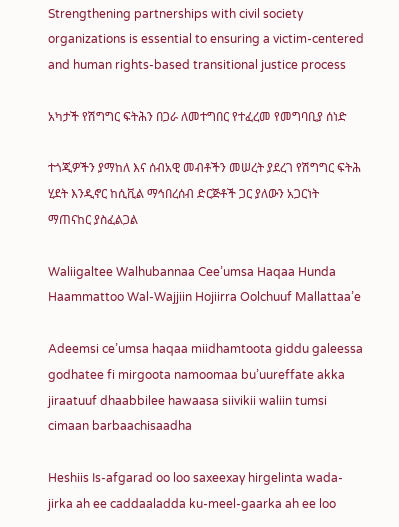Strengthening partnerships with civil society organizations is essential to ensuring a victim-centered and human rights-based transitional justice process

አካታች የሽግግር ፍትሕን በጋራ ለመተግበር የተፈረመ የመግባቢያ ሰነድ

ተጎጂዎችን ያማከለ እና ሰብአዊ መብቶችን መሠረት ያደረገ የሽግግር ፍትሕ ሂደት እንዲኖር ከሲቪል ማኅበረሰብ ድርጅቶች ጋር ያለውን አጋርነት ማጠናከር ያስፈልጋል

Waliigaltee Walhubannaa Cee’umsa Haqaa Hunda Haammattoo Wal-Wajjiin Hojiirra Oolchuuf Mallattaa’e

Adeemsi ce’umsa haqaa miidhamtoota giddu galeessa godhatee fi mirgoota namoomaa bu’uureffate akka jiraatuuf dhaabbilee hawaasa siivikii waliin tumsi cimaan barbaachisaadha

Heshiis Is-afgarad oo loo saxeexay hirgelinta wada-jirka ah ee caddaaladda ku-meel-gaarka ah ee loo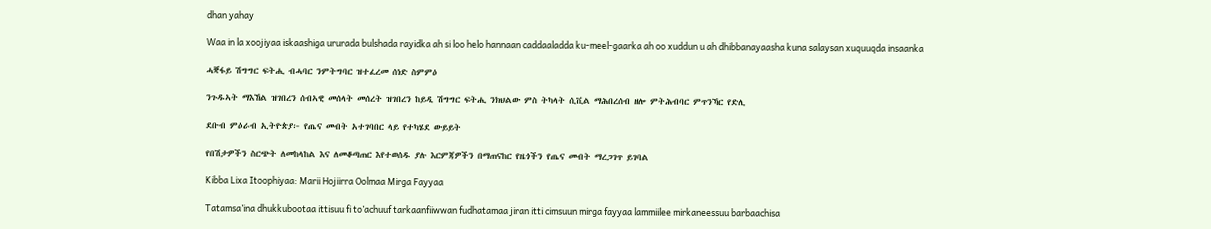dhan yahay

Waa in la xoojiyaa iskaashiga ururada bulshada rayidka ah si loo helo hannaan caddaaladda ku-meel-gaarka ah oo xuddun u ah dhibbanayaasha kuna salaysan xuquuqda insaanka

ሓቛፋይ ሽግግር ፍትሒ ብሓባር ንምትግባር ዝተፈረመ ሰነድ ስምምዕ

ንጉዱኣት ማእኸል ዝገበረን ሰብኣዊ መሰላት መሰረት ዝገበረን ከይዲ ሽግግር ፍትሒ ንክህልው ምስ ትካላት ሲቪል ማሕበረሰብ ዘሎ ምትሕብባር ምጥንኻር የድሊ

ደቡብ ምዕራብ ኢትዮጵያ፦ የጤና መብት አተገባበር ላይ የተካሄደ ውይይት

የበሽታዎችን ስርጭት ለመከላከል እና ለመቆጣጠር እየተወሰዱ ያሉ እርምጃዎችን በማጠናከር የዜጎችን የጤና መብት ማረጋገጥ ይገባል

Kibba Lixa Itoophiyaa: Marii Hojiirra Oolmaa Mirga Fayyaa

Tatamsa’ina dhukkubootaa ittisuu fi to’achuuf tarkaanfiiwwan fudhatamaa jiran itti cimsuun mirga fayyaa lammiilee mirkaneessuu barbaachisa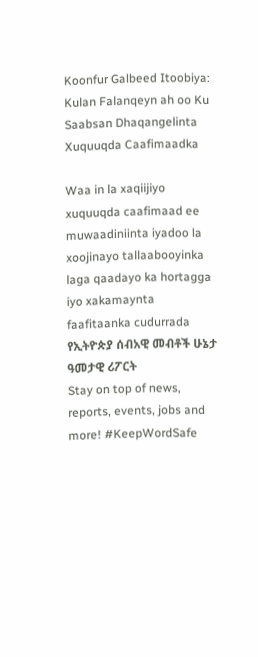Koonfur Galbeed Itoobiya: Kulan Falanqeyn ah oo Ku Saabsan Dhaqangelinta Xuquuqda Caafimaadka

Waa in la xaqiijiyo xuquuqda caafimaad ee muwaadiniinta iyadoo la xoojinayo tallaabooyinka laga qaadayo ka hortagga iyo xakamaynta faafitaanka cudurrada
የኢትዮጵያ ሰብአዊ መብቶች ሁኔታ ዓመታዊ ሪፖርት
Stay on top of news, reports, events, jobs and more! #KeepWordSafe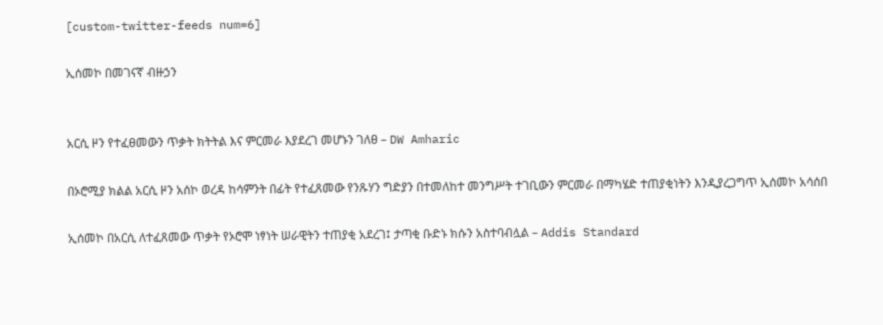[custom-twitter-feeds num=6]

ኢሰመኮ በመገናኛ ብዙኃን


አርሲ ዞን የተፈፀመውን ጥቃት ክትትል እና ምርመራ እያደረገ መሆኑን ገለፀ – DW Amharic

በኦሮሚያ ክልል አርሲ ዞን አሰኮ ወረዳ ከሳምንት በፊት የተፈጸመው የንጹሃን ግድያን በተመለከተ መንግሥት ተገቢውን ምርመራ በማካሄድ ተጠያቂነትን እንዲያረጋግጥ ኢሰመኮ አሳሰበ

ኢሰመኮ በአርሲ ለተፈጸመው ጥቃት የኦሮሞ ነፃነት ሠራዊትን ተጠያቂ አደረገ፤ ታጣቂ ቡድኑ ክሱን አስተባብሏል – Addis Standard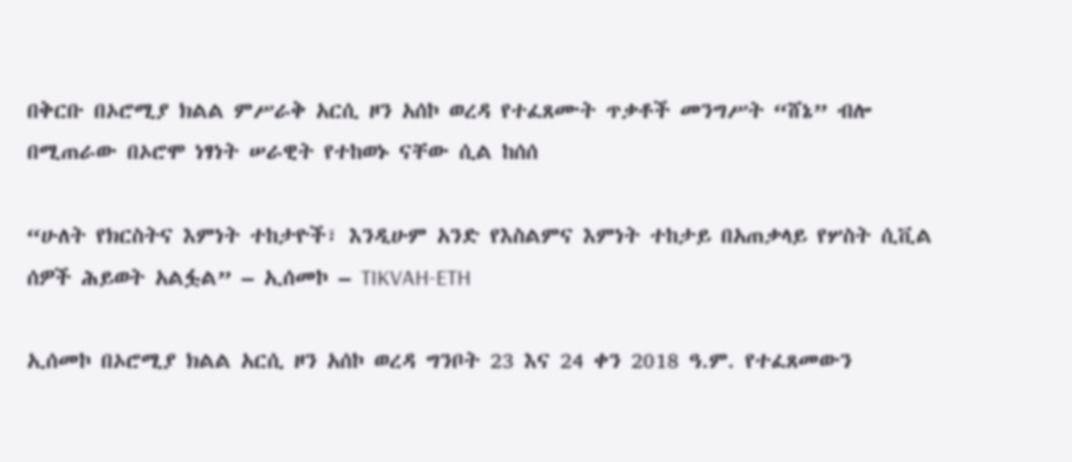በቅርቡ በኦሮሚያ ክልል ምሥራቅ አርሲ ዞን አሰኮ ወረዳ የተፈጸሙት ጥቃቶች መንግሥት “ሸኔ” ብሎ በሚጠራው በኦሮሞ ነፃነት ሠራዊት የተከወኑ ናቸው ሲል ከሰሰ

“ሁለት የክርስትና እምነት ተከታዮች፣ እንዲሁም አንድ የእስልምና እምነት ተከታይ በአጠቃላይ የሦስት ሲቪል ሰዎች ሕይወት አልፏል” – ኢሰመኮ – TIKVAH-ETH

ኢሰመኮ በኦሮሚያ ክልል አርሲ ዞን አሰኮ ወረዳ ግንቦት 23 እና 24 ቀን 2018 ዓ.ም. የተፈጸመውን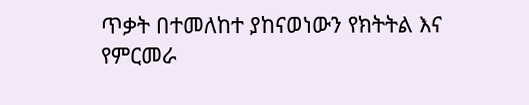ጥቃት በተመለከተ ያከናወነውን የክትትል እና የምርመራ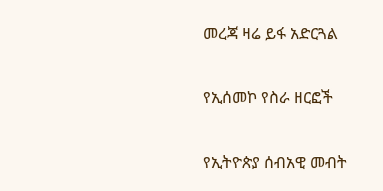መረጃ ዛሬ ይፋ አድርጓል

የኢሰመኮ የስራ ዘርፎች

የኢትዮጵያ ሰብአዊ መብት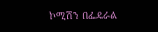ኮሚሽን በፌዴራል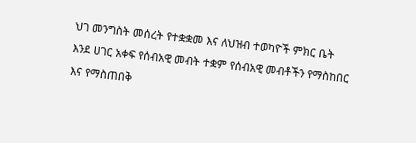ህገ መንግስት መሰረት የተቋቋመ እና ለህዝብ ተወካዮች ምክር ቤት እንደ ሀገር አቀፍ የሰብአዊ መብት ተቋም የሰብአዊ መብቶችን የማስከበር እና የማስጠበቅ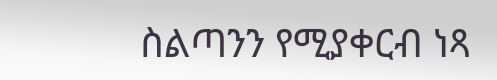ስልጣንን የሚያቀርብ ነጻ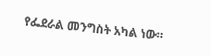የፌደራል መንግስት አካል ነው።